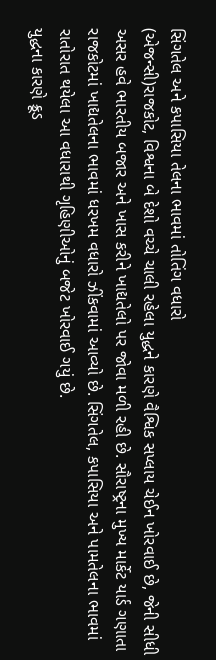સિંગતેલ અને કપાસિયા તેલના ભાવમાં તોતિંગ વધારો
(એજન્સી)રાજકોટ, વિશ્વના બે દેશો વચ્ચે ચાલી રહેલા યુદ્ધને કારણે વૈશ્વિક સપ્લાય ચેઈન ખોરવાઈ છે, જેની સીધી અસર હવે ભારતીય બજાર અને ખાસ કરીને ખાદ્યતેલો પર જોવા મળી રહી છે. સૌરાષ્ટ્રના મુખ્ય માર્કેટ યાર્ડ ગણાતા રાજકોટમાં ખાદ્યતેલના ભાવમાં ધરખમ વધારો ઝીંકવામાં આવ્યો છે. સિંગતેલ, કપાસિયા અને પામતેલના ભાવમાં રાતોરાત થયેલા આ વધારાથી ગૃહિણીઓનું બજેટ ખોરવાઈ ગયું છે.
યુદ્ધના કારણે ક્રૂડ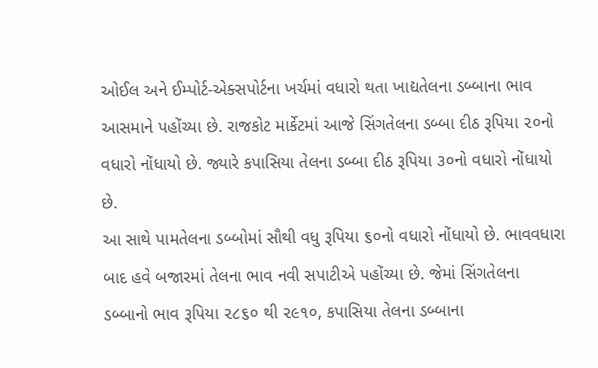ઓઈલ અને ઈમ્પોર્ટ-એક્સપોર્ટના ખર્ચમાં વધારો થતા ખાદ્યતેલના ડબ્બાના ભાવ આસમાને પહોંચ્યા છે. રાજકોટ માર્કેટમાં આજે સિંગતેલના ડબ્બા દીઠ રૂપિયા ૨૦નો વધારો નોંધાયો છે. જ્યારે કપાસિયા તેલના ડબ્બા દીઠ રૂપિયા ૩૦નો વધારો નોંધાયો છે.
આ સાથે પામતેલના ડબ્બોમાં સૌથી વધુ રૂપિયા ૬૦નો વધારો નોંધાયો છે. ભાવવધારા બાદ હવે બજારમાં તેલના ભાવ નવી સપાટીએ પહોંચ્યા છે. જેમાં સિંગતેલના ડબ્બાનો ભાવ રૂપિયા ૨૮૬૦ થી ૨૯૧૦, કપાસિયા તેલના ડબ્બાના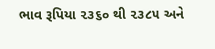ભાવ રૂપિયા ૨૩૬૦ થી ૨૩૮૫ અને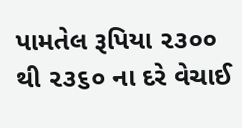પામતેલ રૂપિયા ૨૩૦૦ થી ૨૩૬૦ ના દરે વેચાઈ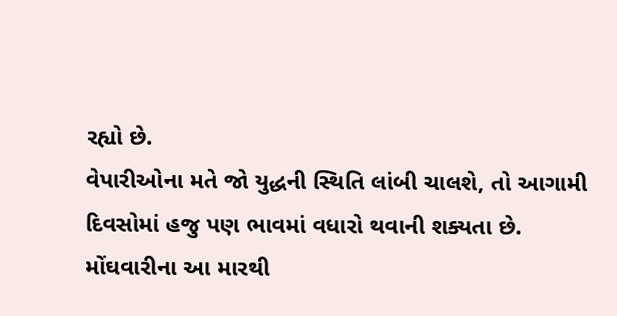રહ્યો છે.
વેપારીઓના મતે જો યુદ્ધની સ્થિતિ લાંબી ચાલશે, તો આગામી દિવસોમાં હજુ પણ ભાવમાં વધારો થવાની શક્યતા છે. મોંઘવારીના આ મારથી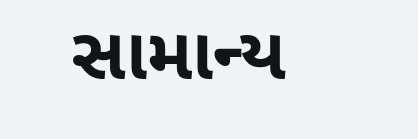સામાન્ય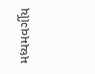મધ્યમવર્ગીય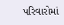પરિવારોમાં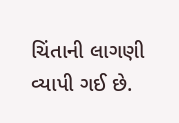ચિંતાની લાગણી વ્યાપી ગઈ છે.